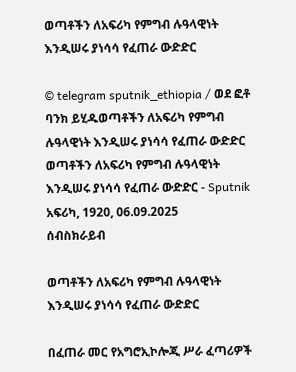ወጣቶችን ለአፍሪካ የምግብ ሉዓላዊነት እንዲሠሩ ያነሳሳ የፈጠራ ውድድር

© telegram sputnik_ethiopia / ወደ ፎቶ ባንክ ይሂዱወጣቶችን ለአፍሪካ የምግብ ሉዓላዊነት እንዲሠሩ ያነሳሳ የፈጠራ ውድድር
ወጣቶችን ለአፍሪካ የምግብ ሉዓላዊነት እንዲሠሩ ያነሳሳ የፈጠራ ውድድር - Sputnik አፍሪካ, 1920, 06.09.2025
ሰብስክራይብ

ወጣቶችን ለአፍሪካ የምግብ ሉዓላዊነት እንዲሠሩ ያነሳሳ የፈጠራ ውድድር

በፈጠራ መር የአግሮኢኮሎጂ ሥራ ፈጣሪዎች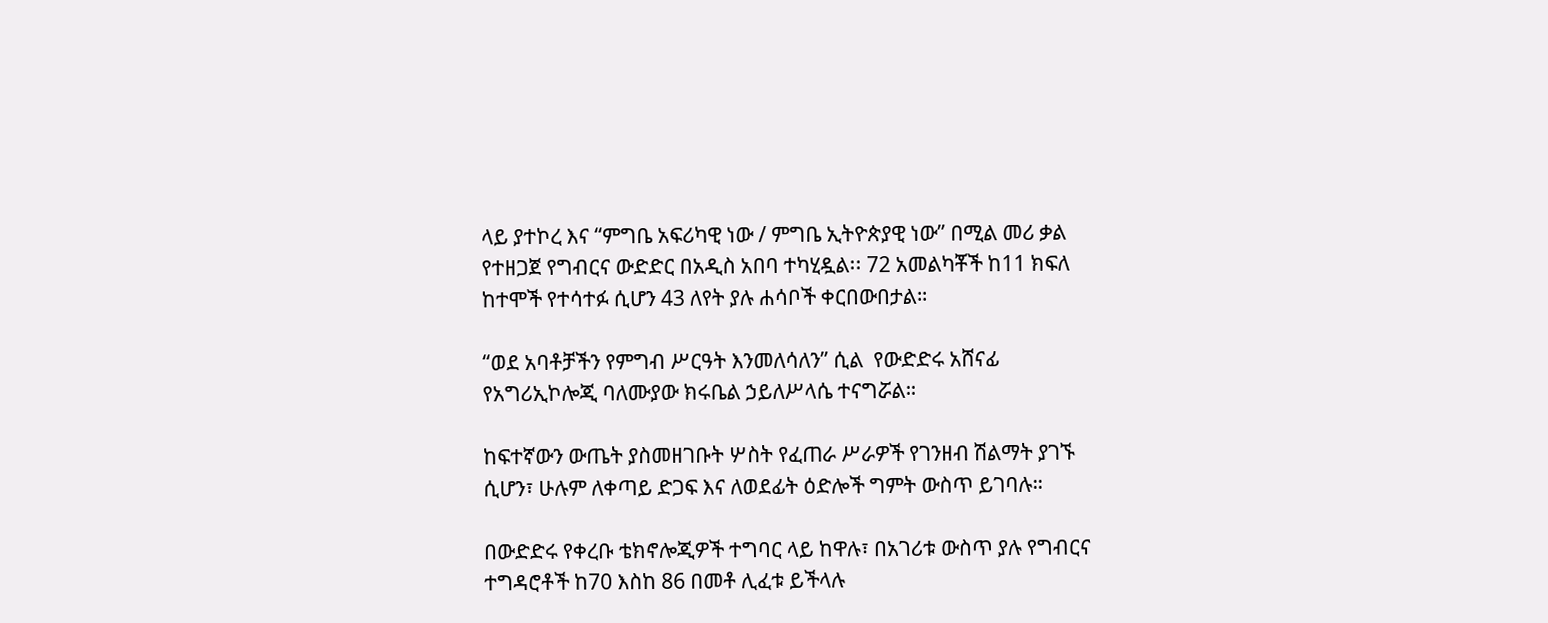ላይ ያተኮረ እና “ምግቤ አፍሪካዊ ነው / ምግቤ ኢትዮጵያዊ ነው” በሚል መሪ ቃል የተዘጋጀ የግብርና ውድድር በአዲስ አበባ ተካሂዷል፡፡ 72 አመልካቾች ከ11 ክፍለ ከተሞች የተሳተፉ ሲሆን 43 ለየት ያሉ ሐሳቦች ቀርበውበታል።

“ወደ አባቶቻችን የምግብ ሥርዓት እንመለሳለን” ሲል  የውድድሩ አሸናፊ የአግሪኢኮሎጂ ባለሙያው ክሩቤል ኃይለሥላሴ ተናግሯል።

ከፍተኛውን ውጤት ያስመዘገቡት ሦስት የፈጠራ ሥራዎች የገንዘብ ሽልማት ያገኙ ሲሆን፣ ሁሉም ለቀጣይ ድጋፍ እና ለወደፊት ዕድሎች ግምት ውስጥ ይገባሉ።

በውድድሩ የቀረቡ ቴክኖሎጂዎች ተግባር ላይ ከዋሉ፣ በአገሪቱ ውስጥ ያሉ የግብርና ተግዳሮቶች ከ70 እስከ 86 በመቶ ሊፈቱ ይችላሉ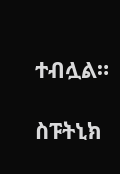ተብሏል።

ስፑትኒክ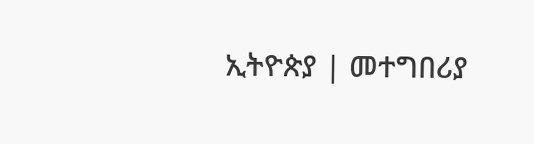ኢትዮጵያ | መተግበሪያ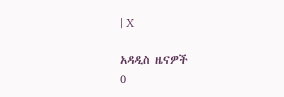| X

አዳዲስ ዜናዎች
0